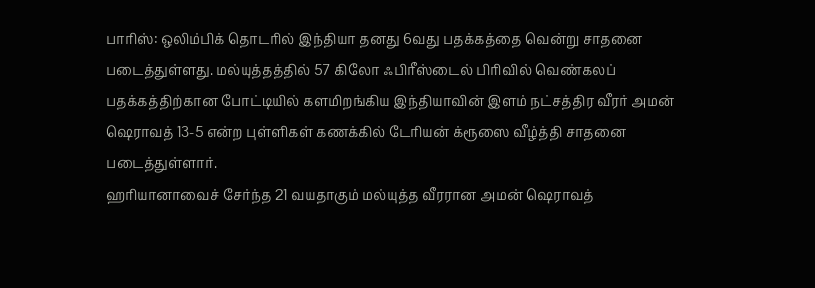பாரிஸ்: ஒலிம்பிக் தொடரில் இந்தியா தனது 6வது பதக்கத்தை வென்று சாதனை படைத்துள்ளது. மல்யுத்தத்தில் 57 கிலோ ஃபிரீஸ்டைல் பிரிவில் வெண்கலப் பதக்கத்திற்கான போட்டியில் களமிறங்கிய இந்தியாவின் இளம் நட்சத்திர வீரர் அமன் ஷெராவத் 13-5 என்ற புள்ளிகள் கணக்கில் டேரியன் க்ரூஸை வீழ்த்தி சாதனை படைத்துள்ளார்.
ஹரியானாவைச் சேர்ந்த 21 வயதாகும் மல்யுத்த வீரரான அமன் ஷெராவத்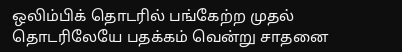ஒலிம்பிக் தொடரில் பங்கேற்ற முதல் தொடரிலேயே பதக்கம் வென்று சாதனை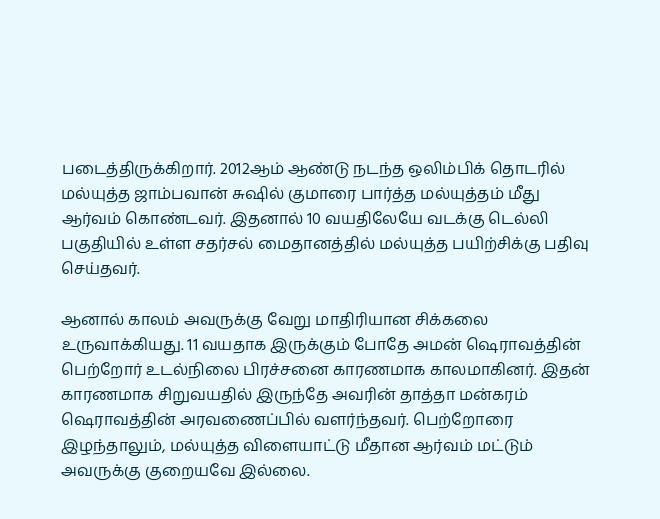படைத்திருக்கிறார். 2012ஆம் ஆண்டு நடந்த ஒலிம்பிக் தொடரில் மல்யுத்த ஜாம்பவான் சுஷில் குமாரை பார்த்த மல்யுத்தம் மீது ஆர்வம் கொண்டவர். இதனால் 10 வயதிலேயே வடக்கு டெல்லி பகுதியில் உள்ள சதர்சல் மைதானத்தில் மல்யுத்த பயிற்சிக்கு பதிவு செய்தவர்.

ஆனால் காலம் அவருக்கு வேறு மாதிரியான சிக்கலை உருவாக்கியது. 11 வயதாக இருக்கும் போதே அமன் ஷெராவத்தின் பெற்றோர் உடல்நிலை பிரச்சனை காரணமாக காலமாகினர். இதன் காரணமாக சிறுவயதில் இருந்தே அவரின் தாத்தா மன்கரம் ஷெராவத்தின் அரவணைப்பில் வளர்ந்தவர். பெற்றோரை இழந்தாலும், மல்யுத்த விளையாட்டு மீதான ஆர்வம் மட்டும் அவருக்கு குறையவே இல்லை.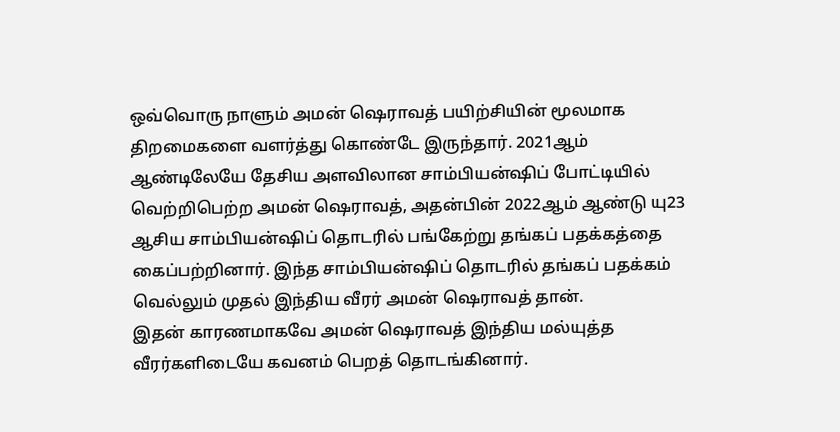ஒவ்வொரு நாளும் அமன் ஷெராவத் பயிற்சியின் மூலமாக திறமைகளை வளர்த்து கொண்டே இருந்தார். 2021ஆம் ஆண்டிலேயே தேசிய அளவிலான சாம்பியன்ஷிப் போட்டியில் வெற்றிபெற்ற அமன் ஷெராவத், அதன்பின் 2022ஆம் ஆண்டு யு23 ஆசிய சாம்பியன்ஷிப் தொடரில் பங்கேற்று தங்கப் பதக்கத்தை கைப்பற்றினார். இந்த சாம்பியன்ஷிப் தொடரில் தங்கப் பதக்கம் வெல்லும் முதல் இந்திய வீரர் அமன் ஷெராவத் தான்.
இதன் காரணமாகவே அமன் ஷெராவத் இந்திய மல்யுத்த வீரர்களிடையே கவனம் பெறத் தொடங்கினார்.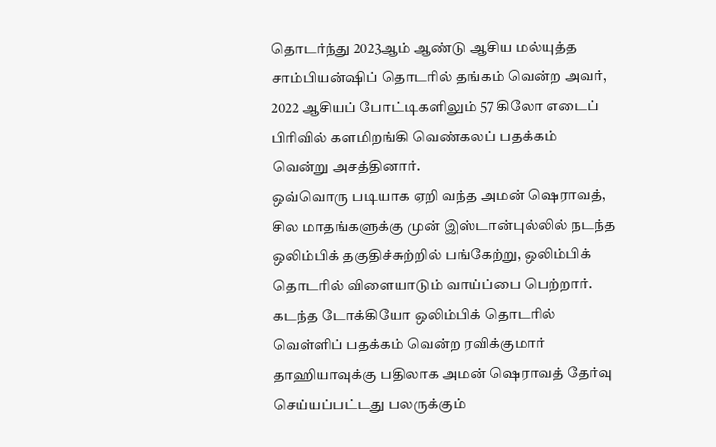தொடர்ந்து 2023ஆம் ஆண்டு ஆசிய மல்யுத்த சாம்பியன்ஷிப் தொடரில் தங்கம் வென்ற அவர், 2022 ஆசியப் போட்டிகளிலும் 57 கிலோ எடைப் பிரிவில் களமிறங்கி வெண்கலப் பதக்கம் வென்று அசத்தினார்.
ஒவ்வொரு படியாக ஏறி வந்த அமன் ஷெராவத், சில மாதங்களுக்கு முன் இஸ்டான்புல்லில் நடந்த ஒலிம்பிக் தகுதிச்சுற்றில் பங்கேற்று, ஒலிம்பிக் தொடரில் விளையாடும் வாய்ப்பை பெற்றார். கடந்த டோக்கியோ ஒலிம்பிக் தொடரில் வெள்ளிப் பதக்கம் வென்ற ரவிக்குமார் தாஹியாவுக்கு பதிலாக அமன் ஷெராவத் தேர்வு செய்யப்பட்டது பலருக்கும்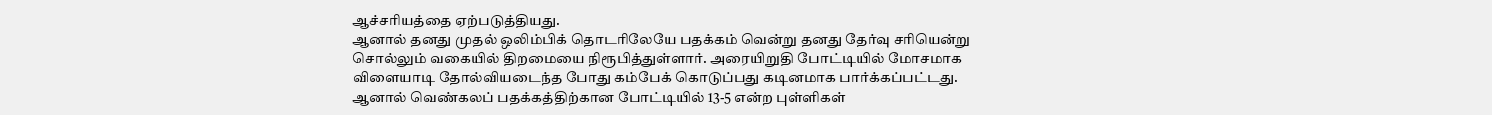ஆச்சரியத்தை ஏற்படுத்தியது.
ஆனால் தனது முதல் ஒலிம்பிக் தொடரிலேயே பதக்கம் வென்று தனது தேர்வு சரியென்று சொல்லும் வகையில் திறமையை நிரூபித்துள்ளார். அரையிறுதி போட்டியில் மோசமாக விளையாடி தோல்வியடைந்த போது கம்பேக் கொடுப்பது கடினமாக பார்க்கப்பட்டது. ஆனால் வெண்கலப் பதக்கத்திற்கான போட்டியில் 13-5 என்ற புள்ளிகள்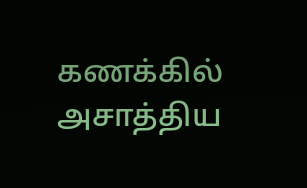கணக்கில் அசாத்திய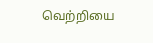வெற்றியை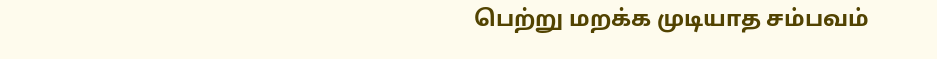பெற்று மறக்க முடியாத சம்பவம்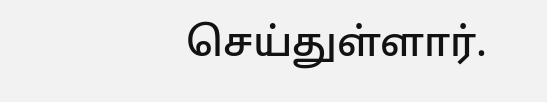செய்துள்ளார்.